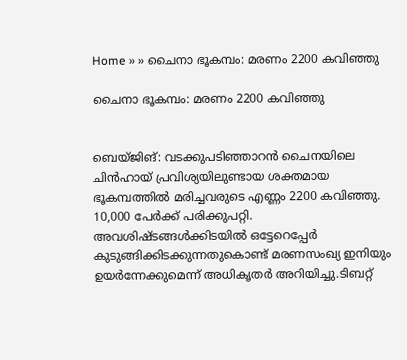Home » » ചൈനാ ഭൂകമ്പം: മരണം 2200 കവിഞ്ഞു

ചൈനാ ഭൂകമ്പം: മരണം 2200 കവിഞ്ഞു


ബെയ്ജിങ്: വടക്കുപടിഞ്ഞാറന്‍ ചൈനയിലെ ചിന്‍ഹായ് പ്രവിശ്യയിലുണ്ടായ ശക്തമായ ഭൂകമ്പത്തില്‍ മരിച്ചവരുടെ എണ്ണം 2200 കവിഞ്ഞു. 10,000 പേര്‍ക്ക് പരിക്കുപറ്റി. അവശിഷ്ടങ്ങള്‍ക്കിടയില്‍ ഒട്ടേറെപ്പേര്‍ കുടുങ്ങിക്കിടക്കുന്നതുകൊണ്ട് മരണസംഖ്യ ഇനിയും ഉയര്‍ന്നേക്കുമെന്ന് അധികൃതര്‍ അറിയിച്ചു.ടിബറ്റ്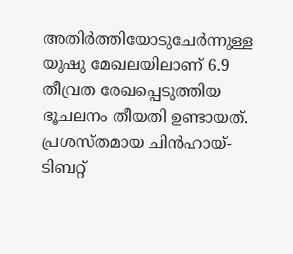അതിര്‍ത്തിയോടുചേര്‍ന്നുള്ള യുഷു മേഖലയിലാണ് 6.9 തീവ്രത രേഖപ്പെടുത്തിയ ഭൂചലനം തീയതി ഉണ്ടായത്. പ്രശസ്തമായ ചിന്‍ഹായ്-ടിബറ്റ്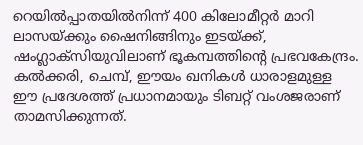റെയില്‍പ്പാതയില്‍നിന്ന് 400 കിലോമീറ്റര്‍ മാറി ലാസയ്ക്കും ഷൈനിങ്ങിനും ഇടയ്ക്ക്, ഷംഗ്ലാക്‌സിയുവിലാണ് ഭൂകമ്പത്തിന്റെ പ്രഭവകേന്ദ്രം. കല്‍ക്കരി, ചെമ്പ്, ഈയം ഖനികള്‍ ധാരാളമുള്ള ഈ പ്രദേശത്ത് പ്രധാനമായും ടിബറ്റ് വംശജരാണ് താമസിക്കുന്നത്.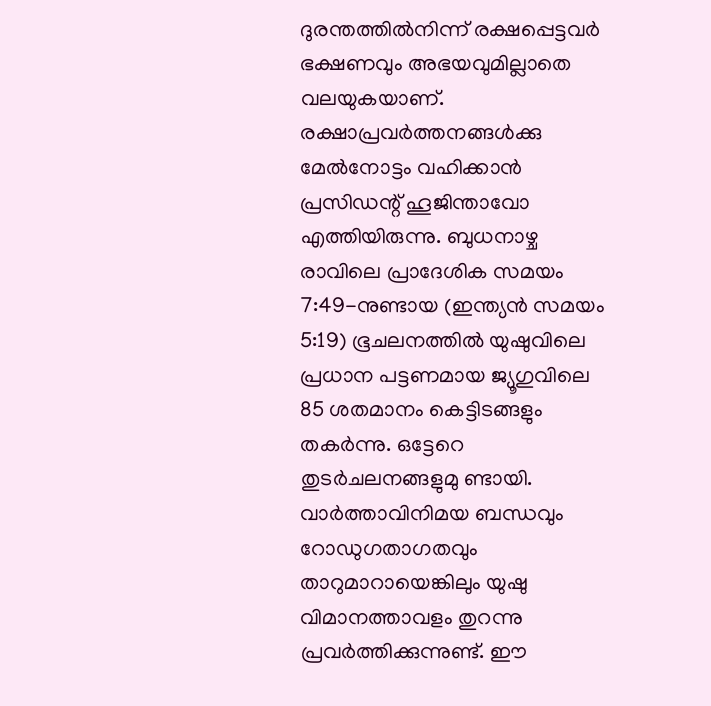ദുരന്തത്തില്‍നിന്ന് രക്ഷപ്പെട്ടവര്‍ ഭക്ഷണവും അഭയവുമില്ലാതെ വലയുകയാണ്. രക്ഷാപ്രവര്‍ത്തനങ്ങള്‍ക്കു മേല്‍നോട്ടം വഹിക്കാന്‍ പ്രസിഡന്റ് ഹൂജിന്താവോ എത്തിയിരുന്നു. ബുധനാഴ്ച രാവിലെ പ്രാദേശിക സമയം 7:49-നുണ്ടായ (ഇന്ത്യന്‍ സമയം 5:19) ഭൂചലനത്തില്‍ യുഷുവിലെ പ്രധാന പട്ടണമായ ജ്യൂഗുവിലെ 85 ശതമാനം കെട്ടിടങ്ങളും തകര്‍ന്നു. ഒട്ടേറെ തുടര്‍ചലനങ്ങളുമു ണ്ടായി. വാര്‍ത്താവിനിമയ ബന്ധവും റോഡുഗതാഗതവും താറുമാറായെങ്കിലും യുഷു വിമാനത്താവളം തുറന്നു പ്രവര്‍ത്തിക്കുന്നുണ്ട്. ഈ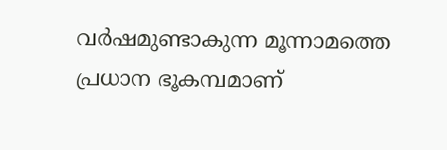വര്‍ഷമുണ്ടാകുന്ന മൂന്നാമത്തെ പ്രധാന ഭൂകമ്പമാണ്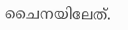ചൈനയിലേത്.